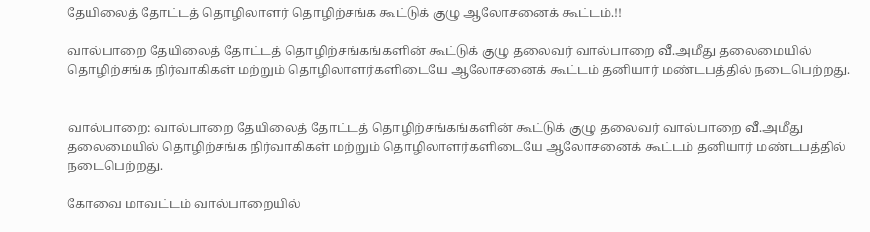தேயிலைத் தோட்டத் தொழிலாளர் தொழிற்சங்க கூட்டுக் குழு ஆலோசனைக் கூட்டம்.!!

வால்பாறை தேயிலைத் தோட்டத் தொழிற்சங்கங்களின் கூட்டுக் குழு தலைவர் வால்பாறை வீ.அமீது தலைமையில் தொழிற்சங்க நிர்வாகிகள் மற்றும் தொழிலாளர்களிடையே ஆலோசனைக் கூட்டம் தனியார் மண்டபத்தில் நடைபெற்றது.


வால்பாறை: வால்பாறை தேயிலைத் தோட்டத் தொழிற்சங்கங்களின் கூட்டுக் குழு தலைவர் வால்பாறை வீ.அமீது தலைமையில் தொழிற்சங்க நிர்வாகிகள் மற்றும் தொழிலாளர்களிடையே ஆலோசனைக் கூட்டம் தனியார் மண்டபத்தில் நடைபெற்றது.

கோவை மாவட்டம் வால்பாறையில்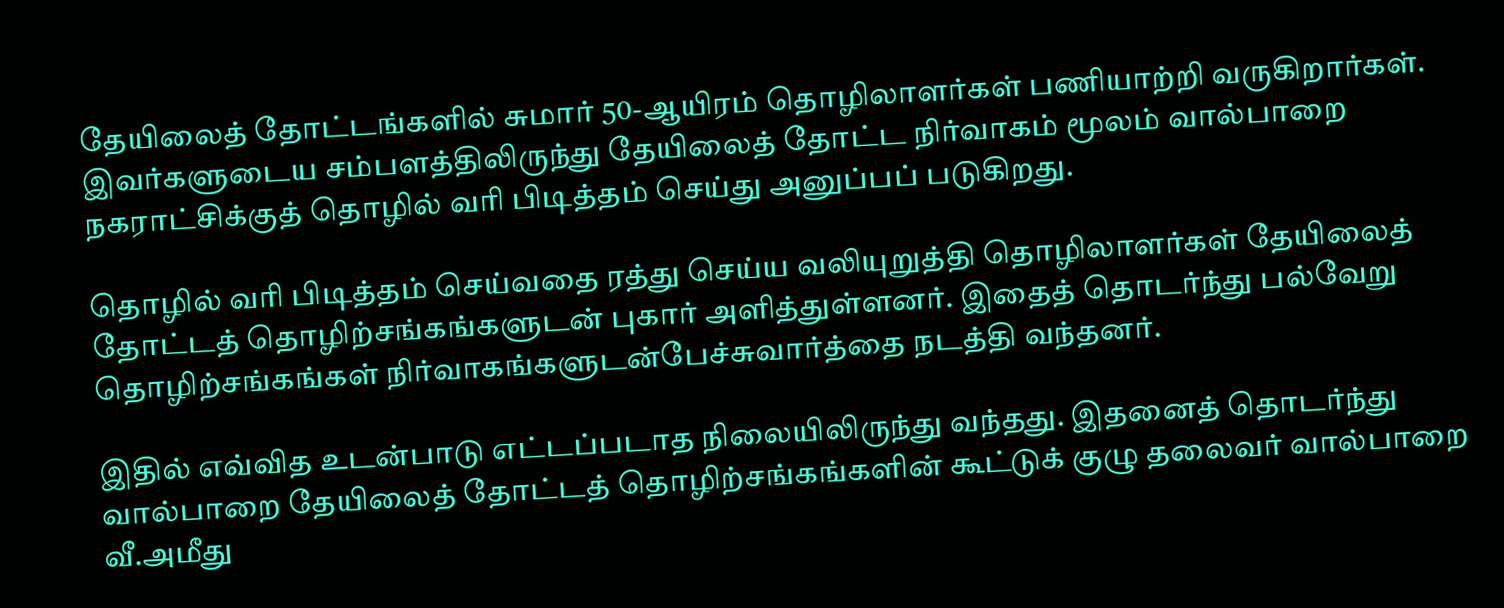தேயிலைத் தோட்டங்களில் சுமார் 50-ஆயிரம் தொழிலாளர்கள் பணியாற்றி வருகிறார்கள். இவர்களுடைய சம்பளத்திலிருந்து தேயிலைத் தோட்ட நிர்வாகம் மூலம் வால்பாறை நகராட்சிக்குத் தொழில் வரி பிடித்தம் செய்து அனுப்பப் படுகிறது.

தொழில் வரி பிடித்தம் செய்வதை ரத்து செய்ய வலியுறுத்தி தொழிலாளர்கள் தேயிலைத் தோட்டத் தொழிற்சங்கங்களுடன் புகார் அளித்துள்ளனர். இதைத் தொடர்ந்து பல்வேறு தொழிற்சங்கங்கள் நிர்வாகங்களுடன்பேச்சுவார்த்தை நடத்தி வந்தனர்.

இதில் எவ்வித உடன்பாடு எட்டப்படாத நிலையிலிருந்து வந்தது. இதனைத் தொடர்ந்து வால்பாறை தேயிலைத் தோட்டத் தொழிற்சங்கங்களின் கூட்டுக் குழு தலைவர் வால்பாறை வீ.அமீது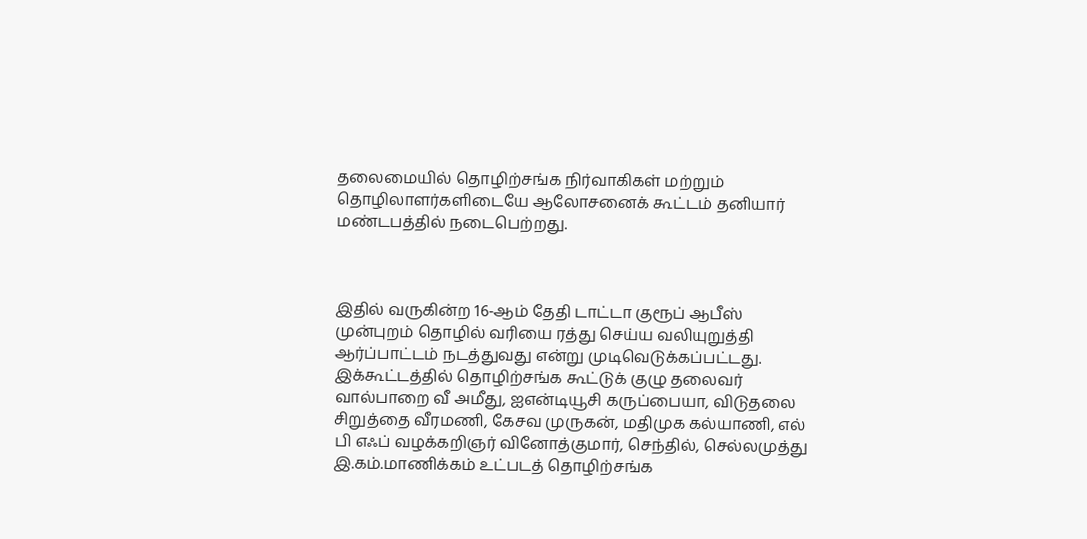தலைமையில் தொழிற்சங்க நிர்வாகிகள் மற்றும் தொழிலாளர்களிடையே ஆலோசனைக் கூட்டம் தனியார் மண்டபத்தில் நடைபெற்றது.



இதில் வருகின்ற 16-ஆம் தேதி டாட்டா குரூப் ஆபீஸ் முன்புறம் தொழில் வரியை ரத்து செய்ய வலியுறுத்தி ஆர்ப்பாட்டம் நடத்துவது என்று முடிவெடுக்கப்பட்டது. இக்கூட்டத்தில் தொழிற்சங்க கூட்டுக் குழு தலைவர் வால்பாறை வீ அமீது, ஐஎன்டியூசி கருப்பையா, விடுதலை சிறுத்தை வீரமணி, கேசவ முருகன், மதிமுக கல்யாணி, எல் பி எஃப் வழக்கறிஞர் வினோத்குமார், செந்தில், செல்லமுத்து இ.கம்.மாணிக்கம் உட்படத் தொழிற்சங்க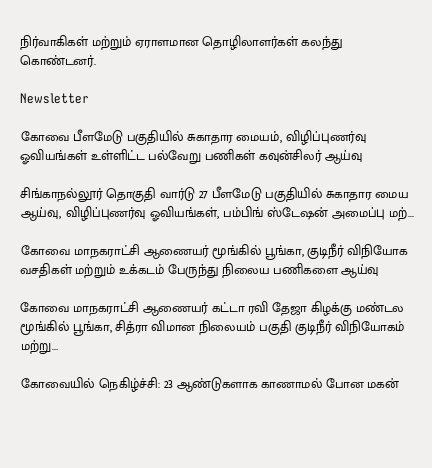நிர்வாகிகள் மற்றும் ஏராளமான தொழிலாளர்கள் கலந்து கொண்டனர்.

Newsletter

கோவை பீளமேடு பகுதியில் சுகாதார மையம், விழிப்புணர்வு ஓவியங்கள் உள்ளிட்ட பல்வேறு பணிகள் கவுன்சிலர் ஆய்வு

சிங்காநல்லூர் தொகுதி வார்டு 27 பீளமேடு பகுதியில் சுகாதார மைய ஆய்வு, விழிப்புணர்வு ஓவியங்கள், பம்பிங் ஸ்டேஷன் அமைப்பு மற்...

கோவை மாநகராட்சி ஆணையர் மூங்கில் பூங்கா, குடிநீர் விநியோக வசதிகள் மற்றும் உக்கடம் பேருந்து நிலைய பணிகளை ஆய்வு

கோவை மாநகராட்சி ஆணையர் கட்டா ரவி தேஜா கிழக்கு மண்டல மூங்கில் பூங்கா, சித்ரா விமான நிலையம் பகுதி குடிநீர் விநியோகம் மற்று...

கோவையில் நெகிழ்ச்சி: 23 ஆண்டுகளாக காணாமல் போன மகன்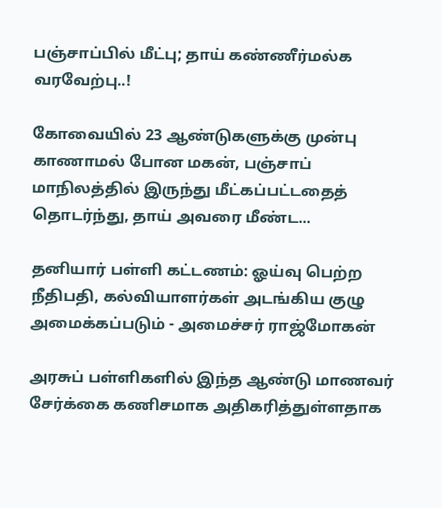பஞ்சாப்பில் மீட்பு; தாய் கண்ணீர்மல்க வரவேற்பு..!

கோவையில் 23 ஆண்டுகளுக்கு முன்பு காணாமல் போன மகன், பஞ்சாப் மாநிலத்தில் இருந்து மீட்கப்பட்டதைத் தொடர்ந்து, தாய் அவரை மீண்ட...

தனியார் பள்ளி கட்டணம்: ஓய்வு பெற்ற நீதிபதி, கல்வியாளர்கள் அடங்கிய குழு அமைக்கப்படும் - அமைச்சர் ராஜ்மோகன்

அரசுப் பள்ளிகளில் இந்த ஆண்டு மாணவர் சேர்க்கை கணிசமாக அதிகரித்துள்ளதாக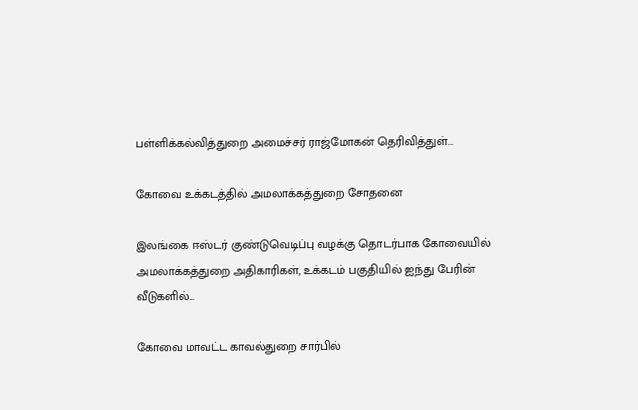பள்ளிக்கல்வித்துறை அமைச்சர் ராஜ்மோகன் தெரிவித்துள்...

கோவை உக்கடத்தில் அமலாக்கத்துறை சோதனை

இலங்கை ஈஸ்டர் குண்டுவெடிப்பு வழக்கு தொடர்பாக கோவையில் அமலாக்கத்துறை அதிகாரிகள், உக்கடம் பகுதியில் ஐந்து பேரின் வீடுகளில்...

கோவை மாவட்ட காவல்துறை சார்பில்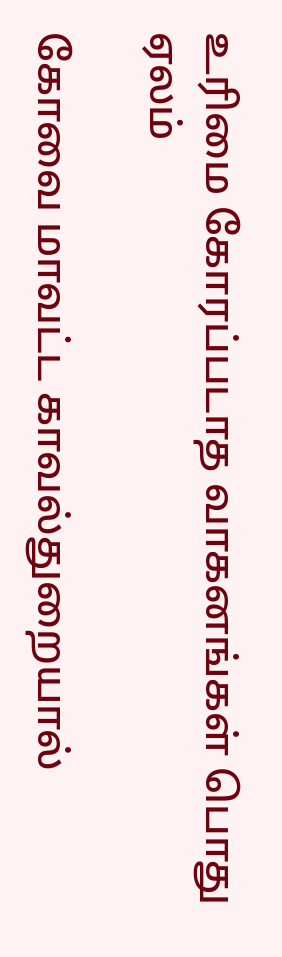உரிமை கோரப்படாத வாகனங்கள் பொது ஏலம்

கோவை மாவட்ட காவல்துறையால்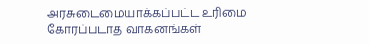அரசுடைமையாக்கப்பட்ட உரிமை கோரப்படாத வாகனங்கள்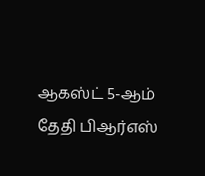ஆகஸ்ட் 5-ஆம் தேதி பிஆர்எஸ்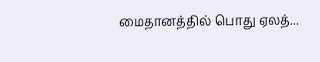மைதானத்தில் பொது ஏலத்...